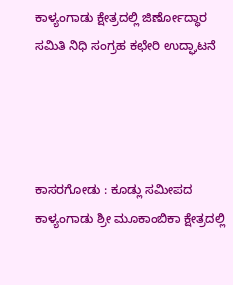ಕಾಳ್ಯಂಗಾಡು ಕ್ಷೇತ್ರದಲ್ಲಿ ಜಿರ್ಣೋದ್ಧಾರ ಸಮಿತಿ ನಿಧಿ ಸಂಗ್ರಹ ಕಛೇರಿ ಉದ್ಘಾಟನೆ




ಕಾಸರಗೋಡು : ಕೂಡ್ಲು ಸಮೀಪದ ಕಾಳ್ಯಂಗಾಡು ಶ್ರೀ ಮೂಕಾಂಬಿಕಾ ಕ್ಷೇತ್ರದಲ್ಲಿ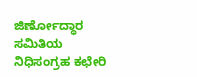ಜಿರ್ಣೋದ್ಧಾರ ಸಮಿತಿಯ  ನಿಧಿಸಂಗ್ರಹ ಕಛೇರಿ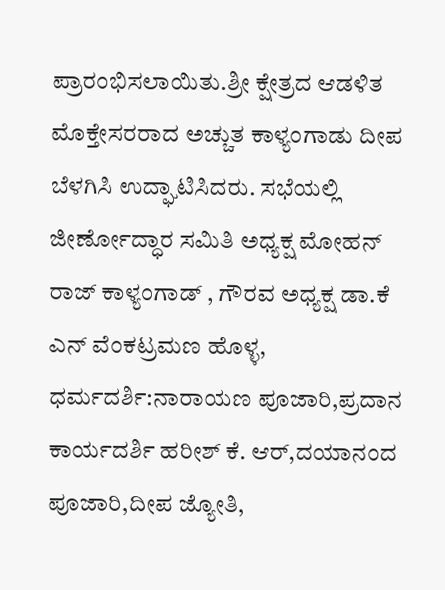ಪ್ರಾರಂಭಿಸಲಾಯಿತು.ಶ್ರೀ ಕ್ಷೇತ್ರದ ಆಡಳಿತ ಮೊಕ್ತೇಸರರಾದ ಅಚ್ಚುತ ಕಾಳ್ಯಂಗಾಡು ದೀಪ ಬೆಳಗಿಸಿ ಉದ್ಘಾಟಿಸಿದರು. ಸಭೆಯಲ್ಲಿ ಜೀರ್ಣೋದ್ಧಾರ ಸಮಿತಿ ಅಧ್ಯಕ್ಷ ಮೋಹನ್ ರಾಜ್ ಕಾಳ್ಯಂಗಾಡ್ , ಗೌರವ ಅಧ್ಯಕ್ಷ ಡಾ.ಕೆ ಎನ್ ವೆಂಕಟ್ರಮಣ ಹೊಳ್ಳ, ಧರ್ಮದರ್ಶಿ:ನಾರಾಯಣ ಪೂಜಾರಿ,ಪ್ರದಾನ ಕಾರ್ಯದರ್ಶಿ ಹರೀಶ್ ಕೆ. ಆರ್,ದಯಾನಂದ ಪೂಜಾರಿ,ದೀಪ ಜ್ಯೋತಿ,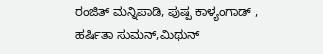ರಂಜಿತ್ ಮನ್ನಿಪಾಡಿ, ಪುಷ್ಪ ಕಾಳ್ಯಂಗಾಡ್ , ಹರ್ಷಿತಾ ಸುಮನ್,ಮಿಥುನ್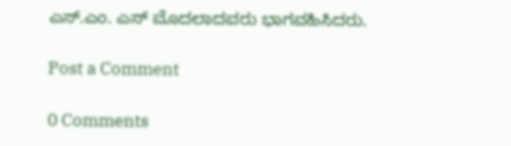ಎಸ್.ಎಂ. ಎಸ್ ಮೊದಲಾದವರು ಭಾಗವಹಿಸಿದರು.

Post a Comment

0 Comments